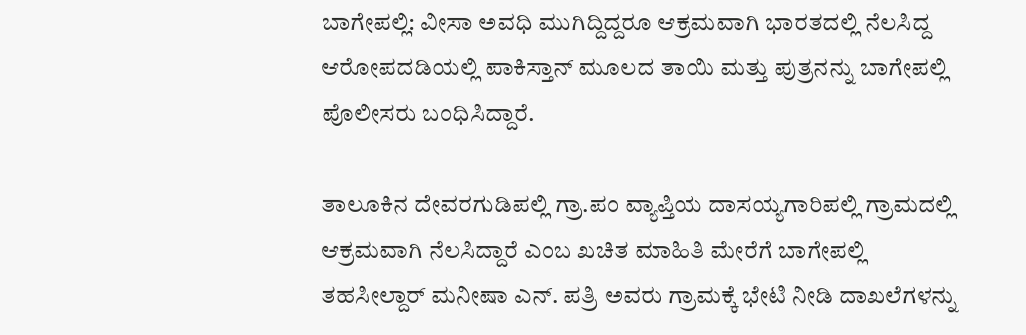ಬಾಗೇಪಲ್ಲಿ: ವೀಸಾ ಅವಧಿ ಮುಗಿದ್ದಿದ್ದರೂ ಆಕ್ರಮವಾಗಿ ಭಾರತದಲ್ಲಿ ನೆಲಸಿದ್ದ ಆರೋಪದಡಿಯಲ್ಲಿ ಪಾಕಿಸ್ತಾನ್ ಮೂಲದ ತಾಯಿ ಮತ್ತು ಪುತ್ರನನ್ನು ಬಾಗೇಪಲ್ಲಿ ಪೊಲೀಸರು ಬಂಧಿಸಿದ್ದಾರೆ.

ತಾಲೂಕಿನ ದೇವರಗುಡಿಪಲ್ಲಿ ಗ್ರಾ.ಪಂ ವ್ಯಾಪ್ತಿಯ ದಾಸಯ್ಯಗಾರಿಪಲ್ಲಿ ಗ್ರಾಮದಲ್ಲಿ ಆಕ್ರಮವಾಗಿ ನೆಲಸಿದ್ದಾರೆ ಎಂಬ ಖಚಿತ ಮಾಹಿತಿ ಮೇರೆಗೆ ಬಾಗೇಪಲ್ಲಿ ತಹಸೀಲ್ದಾರ್ ಮನೀಷಾ ಎನ್. ಪತ್ರಿ ಅವರು ಗ್ರಾಮಕ್ಕೆ ಭೇಟಿ ನೀಡಿ ದಾಖಲೆಗಳನ್ನು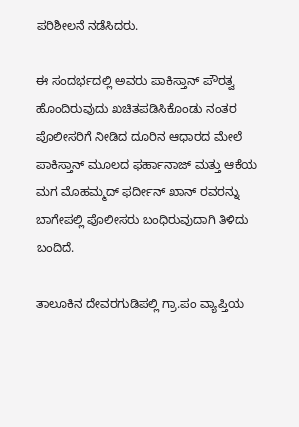ಪರಿಶೀಲನೆ ನಡೆಸಿದರು.

ಈ ಸಂದರ್ಭದಲ್ಲಿ ಅವರು ಪಾಕಿಸ್ತಾನ್ ಪೌರತ್ವ ಹೊಂದಿರುವುದು ಖಚಿತಪಡಿಸಿಕೊಂಡು ನಂತರ ಪೊಲೀಸರಿಗೆ ನೀಡಿದ ದೂರಿನ ಆಧಾರದ ಮೇಲೆ ಪಾಕಿಸ್ತಾನ್ ಮೂಲದ ಫರ್ಹಾನಾಜ್ ಮತ್ತು ಆಕೆಯ ಮಗ ಮೊಹಮ್ಮದ್ ಫರ್ದೀನ್ ಖಾನ್ ರವರನ್ನು ಬಾಗೇಪಲ್ಲಿ ಪೊಲೀಸರು ಬಂಧಿರುವುದಾಗಿ ತಿಳಿದು ಬಂದಿದೆ.

ತಾಲೂಕಿನ ದೇವರಗುಡಿಪಲ್ಲಿ ಗ್ರಾ.ಪಂ ವ್ಯಾಪ್ತಿಯ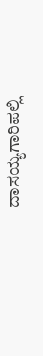ದಾಸಯ್ಯಗಾರಿಪಲ್ಲಿ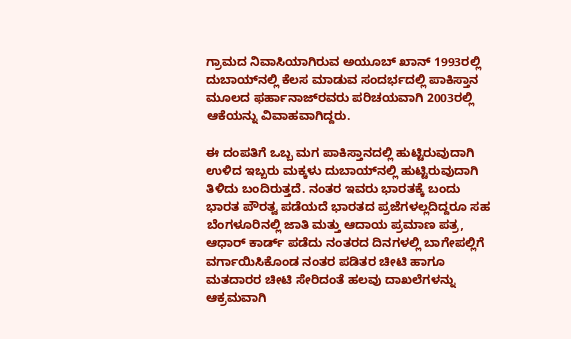ಗ್ರಾಮದ ನಿವಾಸಿಯಾಗಿರುವ ಅಯೂಬ್ ಖಾನ್ 1993ರಲ್ಲಿ ದುಬಾಯ್‍ನಲ್ಲಿ ಕೆಲಸ ಮಾಡುವ ಸಂದರ್ಭದಲ್ಲಿ ಪಾಕಿಸ್ತಾನ ಮೂಲದ ಫರ್ಹಾನಾಜ್‍ರವರು ಪರಿಚಯವಾಗಿ 2003ರಲ್ಲಿ ಆಕೆಯನ್ನು ವಿವಾಹವಾಗಿದ್ದರು.

ಈ ದಂಪತಿಗೆ ಒಬ್ಬ ಮಗ ಪಾಕಿಸ್ತಾನದಲ್ಲಿ ಹುಟ್ಟಿರುವುದಾಗಿ ಉಳಿದ ಇಬ್ಬರು ಮಕ್ಕಳು ದುಬಾಯ್‍ನಲ್ಲಿ ಹುಟ್ಟಿರುವುದಾಗಿ ತಿಳಿದು ಬಂದಿರುತ್ತದೆ. ನಂತರ ಇವರು ಭಾರತಕ್ಕೆ ಬಂದು ಭಾರತ ಪೌರತ್ವ ಪಡೆಯದೆ ಭಾರತದ ಪ್ರಜೆಗಳಲ್ಲದಿದ್ದರೂ ಸಹ ಬೆಂಗಳೂರಿನಲ್ಲಿ ಜಾತಿ ಮತ್ತು ಆದಾಯ ಪ್ರಮಾಣ ಪತ್ರ, ಆಧಾರ್ ಕಾರ್ಡ್ ಪಡೆದು ನಂತರದ ದಿನಗಳಲ್ಲಿ ಬಾಗೇಪಲ್ಲಿಗೆ ವರ್ಗಾಯಿಸಿಕೊಂಡ ನಂತರ ಪಡಿತರ ಚೀಟಿ ಹಾಗೂ ಮತದಾರರ ಚೀಟಿ ಸೇರಿದಂತೆ ಹಲವು ದಾಖಲೆಗಳನ್ನು ಆಕ್ರಮವಾಗಿ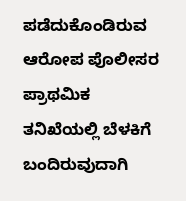ಪಡೆದುಕೊಂಡಿರುವ ಆರೋಪ ಪೊಲೀಸರ ಪ್ರಾಥಮಿಕ ತನಿಖೆಯಲ್ಲಿ ಬೆಳಕಿಗೆ ಬಂದಿರುವುದಾಗಿ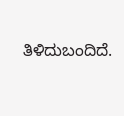ತಿಳಿದುಬಂದಿದೆ.